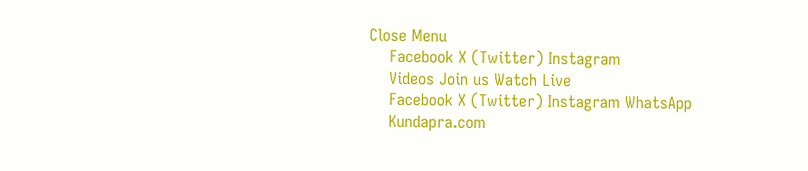Close Menu
    Facebook X (Twitter) Instagram
    Videos Join us Watch Live
    Facebook X (Twitter) Instagram WhatsApp
    Kundapra.com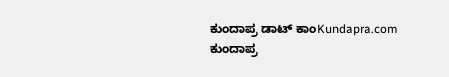ಕುಂದಾಪ್ರ ಡಾಟ್ ಕಾಂKundapra.com ಕುಂದಾಪ್ರ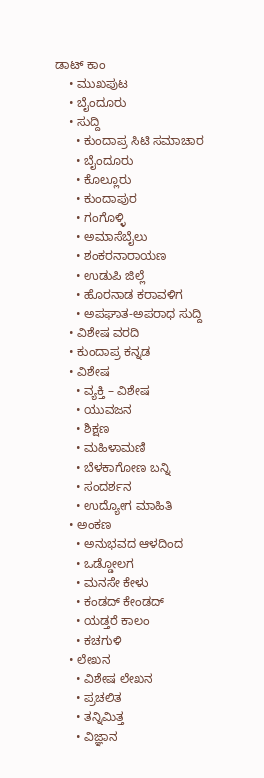ಡಾಟ್ ಕಾಂ
    • ಮುಖಪುಟ
    • ಬೈಂದೂರು
    • ಸುದ್ದಿ
      • ಕುಂದಾಪ್ರ ಸಿಟಿ ಸಮಾಚಾರ
      • ಬೈಂದೂರು
      • ಕೊಲ್ಲೂರು
      • ಕುಂದಾಪುರ
      • ಗಂಗೊಳ್ಳಿ
      • ಅಮಾಸೆಬೈಲು
      • ಶಂಕರನಾರಾಯಣ
      • ಉಡುಪಿ ಜಿಲ್ಲೆ
      • ಹೊರನಾಡ ಕರಾವಳಿಗ
      • ಅಪಘಾತ-ಅಪರಾಧ ಸುದ್ದಿ
    • ವಿಶೇಷ ವರದಿ
    • ಕುಂದಾಪ್ರ ಕನ್ನಡ
    • ವಿಶೇಷ
      • ವ್ಯಕ್ತಿ – ವಿಶೇಷ
      • ಯುವಜನ
      • ಶಿಕ್ಷಣ
      • ಮಹಿಳಾಮಣಿ
      • ಬೆಳಕಾಗೋಣ ಬನ್ನಿ
      • ಸಂದರ್ಶನ
      • ಉದ್ಯೋಗ ಮಾಹಿತಿ
    • ಅಂಕಣ
      • ಅನುಭವದ ಆಳದಿಂದ
      • ಒಡ್ಡೋಲಗ
      • ಮನಸೇ ಕೇಳು
      • ಕಂಡದ್ ಕೇಂಡದ್
      • ಯಡ್ತರೆ ಕಾಲಂ
      • ಕಚಗುಳಿ
    • ಲೇಖನ
      • ವಿಶೇಷ ಲೇಖನ
      • ಪ್ರಚಲಿತ
      • ತನ್ನಿಮಿತ್ತ
      • ವಿಜ್ಞಾನ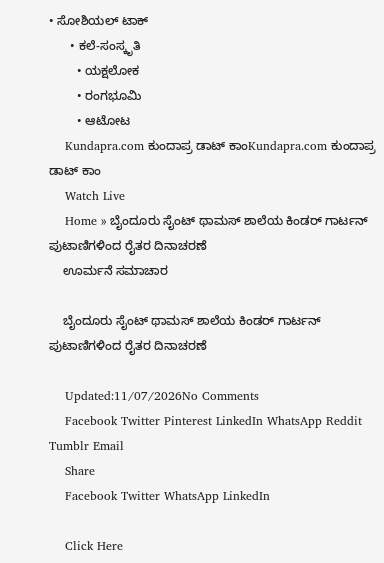• ಸೋಶಿಯಲ್ ಟಾಕ್
      • ಕಲೆ-ಸಂಸ್ಕೃತಿ
        • ಯಕ್ಷಲೋಕ
        • ರಂಗಭೂಮಿ
        • ಆಟೋಟ
    Kundapra.com ಕುಂದಾಪ್ರ ಡಾಟ್ ಕಾಂKundapra.com ಕುಂದಾಪ್ರ ಡಾಟ್ ಕಾಂ
    Watch Live
    Home » ಬೈಂದೂರು ಸೈಂಟ್ ಥಾಮಸ್ ಶಾಲೆಯ ಕಿಂಡರ್ ಗಾರ್ಟನ್‌ ಪುಟಾಣಿಗಳಿಂದ ರೈತರ ದಿನಾಚರಣೆ
    ಊರ್ಮನೆ ಸಮಾಚಾರ

    ಬೈಂದೂರು ಸೈಂಟ್ ಥಾಮಸ್ ಶಾಲೆಯ ಕಿಂಡರ್ ಗಾರ್ಟನ್‌ ಪುಟಾಣಿಗಳಿಂದ ರೈತರ ದಿನಾಚರಣೆ

    Updated:11/07/2026No Comments
    Facebook Twitter Pinterest LinkedIn WhatsApp Reddit Tumblr Email
    Share
    Facebook Twitter WhatsApp LinkedIn

    Click Here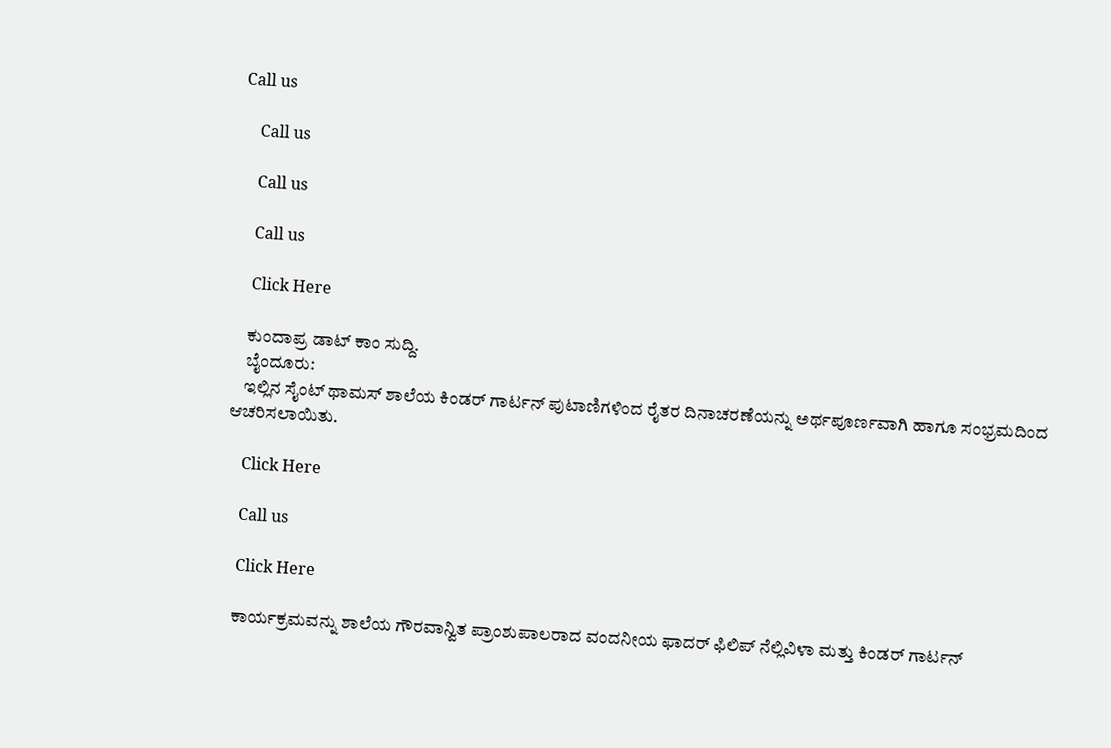Call us

    Call us

    Call us

    Call us

    Click Here

    ಕುಂದಾಪ್ರ ಡಾಟ್‌ ಕಾಂ ಸುದ್ದಿ.
    ಬೈಂದೂರು:
    ಇಲ್ಲಿನ ಸೈಂಟ್ ಥಾಮಸ್ ಶಾಲೆಯ ಕಿಂಡರ್ ಗಾರ್ಟನ್ ಪುಟಾಣಿಗಳಿಂದ ರೈತರ ದಿನಾಚರಣೆಯನ್ನು ಅರ್ಥಪೂರ್ಣವಾಗಿ ಹಾಗೂ ಸಂಭ್ರಮದಿಂದ ಆಚರಿಸಲಾಯಿತು.

    Click Here

    Call us

    Click Here

    ಕಾರ್ಯಕ್ರಮವನ್ನು ಶಾಲೆಯ ಗೌರವಾನ್ವಿತ ಪ್ರಾಂಶುಪಾಲರಾದ ವಂದನೀಯ ಫಾದರ್ ಫಿಲಿಪ್ ನೆಲ್ಲಿವಿಳಾ ಮತ್ತು ಕಿಂಡರ್ ಗಾರ್ಟನ್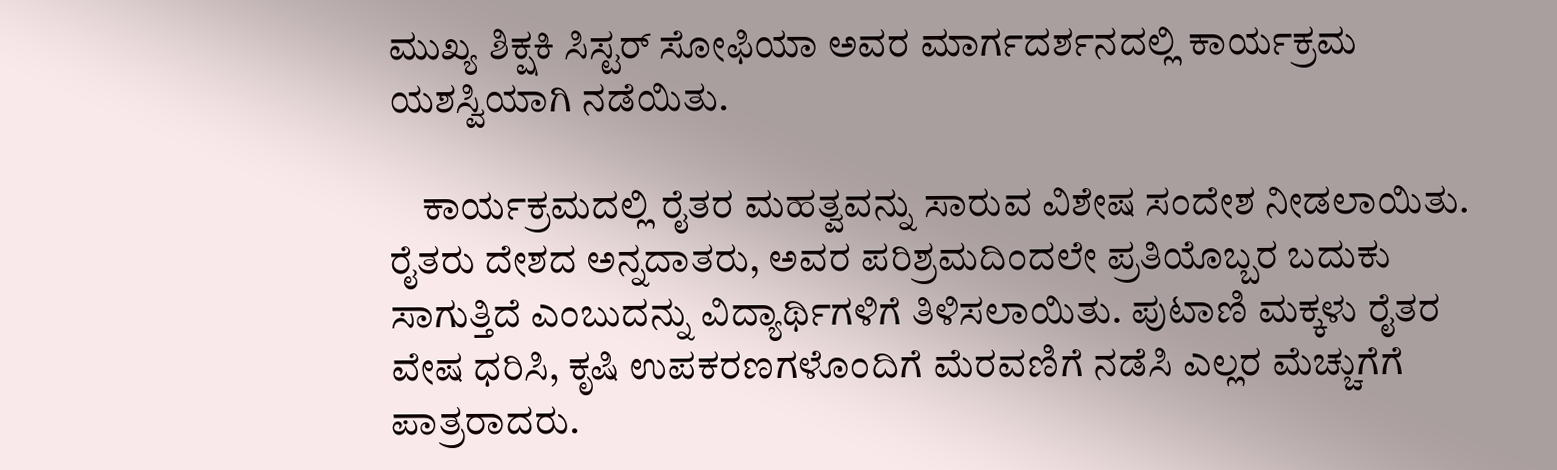ಮುಖ್ಯ ಶಿಕ್ಷಕಿ ಸಿಸ್ಟರ್ ಸೋಫಿಯಾ ಅವರ ಮಾರ್ಗದರ್ಶನದಲ್ಲಿ ಕಾರ್ಯಕ್ರಮ ಯಶಸ್ವಿಯಾಗಿ ನಡೆಯಿತು.

    ಕಾರ್ಯಕ್ರಮದಲ್ಲಿ ರೈತರ ಮಹತ್ವವನ್ನು ಸಾರುವ ವಿಶೇಷ ಸಂದೇಶ ನೀಡಲಾಯಿತು. ರೈತರು ದೇಶದ ಅನ್ನದಾತರು, ಅವರ ಪರಿಶ್ರಮದಿಂದಲೇ ಪ್ರತಿಯೊಬ್ಬರ ಬದುಕು ಸಾಗುತ್ತಿದೆ ಎಂಬುದನ್ನು ವಿದ್ಯಾರ್ಥಿಗಳಿಗೆ ತಿಳಿಸಲಾಯಿತು. ಪುಟಾಣಿ ಮಕ್ಕಳು ರೈತರ ವೇಷ ಧರಿಸಿ, ಕೃಷಿ ಉಪಕರಣಗಳೊಂದಿಗೆ ಮೆರವಣಿಗೆ ನಡೆಸಿ ಎಲ್ಲರ ಮೆಚ್ಚುಗೆಗೆ ಪಾತ್ರರಾದರು.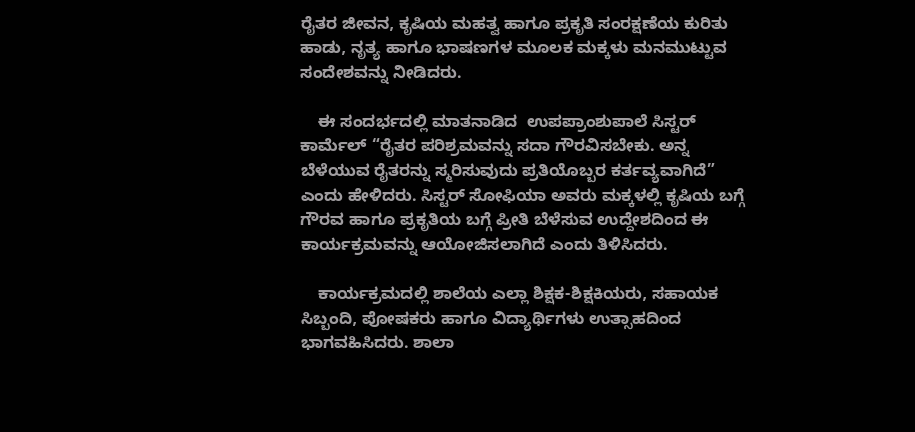ರೈತರ ಜೀವನ, ಕೃಷಿಯ ಮಹತ್ವ ಹಾಗೂ ಪ್ರಕೃತಿ ಸಂರಕ್ಷಣೆಯ ಕುರಿತು ಹಾಡು, ನೃತ್ಯ ಹಾಗೂ ಭಾಷಣಗಳ ಮೂಲಕ ಮಕ್ಕಳು ಮನಮುಟ್ಟುವ ಸಂದೇಶವನ್ನು ನೀಡಿದರು.

    ಈ ಸಂದರ್ಭದಲ್ಲಿ ಮಾತನಾಡಿದ  ಉಪಪ್ರಾಂಶುಪಾಲೆ ಸಿಸ್ಟರ್  ಕಾರ್ಮೆಲ್ “ರೈತರ ಪರಿಶ್ರಮವನ್ನು ಸದಾ ಗೌರವಿಸಬೇಕು. ಅನ್ನ ಬೆಳೆಯುವ ರೈತರನ್ನು ಸ್ಮರಿಸುವುದು ಪ್ರತಿಯೊಬ್ಬರ ಕರ್ತವ್ಯವಾಗಿದೆ” ಎಂದು ಹೇಳಿದರು. ಸಿಸ್ಟರ್ ಸೋಫಿಯಾ ಅವರು ಮಕ್ಕಳಲ್ಲಿ ಕೃಷಿಯ ಬಗ್ಗೆ ಗೌರವ ಹಾಗೂ ಪ್ರಕೃತಿಯ ಬಗ್ಗೆ ಪ್ರೀತಿ ಬೆಳೆಸುವ ಉದ್ದೇಶದಿಂದ ಈ ಕಾರ್ಯಕ್ರಮವನ್ನು ಆಯೋಜಿಸಲಾಗಿದೆ ಎಂದು ತಿಳಿಸಿದರು.

    ಕಾರ್ಯಕ್ರಮದಲ್ಲಿ ಶಾಲೆಯ ಎಲ್ಲಾ ಶಿಕ್ಷಕ-ಶಿಕ್ಷಕಿಯರು, ಸಹಾಯಕ ಸಿಬ್ಬಂದಿ, ಪೋಷಕರು ಹಾಗೂ ವಿದ್ಯಾರ್ಥಿಗಳು ಉತ್ಸಾಹದಿಂದ ಭಾಗವಹಿಸಿದರು. ಶಾಲಾ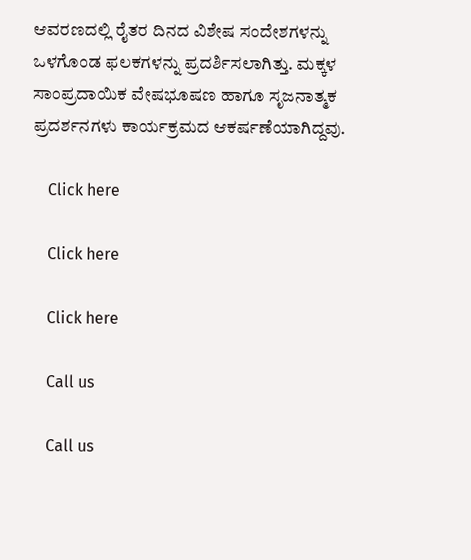ಆವರಣದಲ್ಲಿ ರೈತರ ದಿನದ ವಿಶೇಷ ಸಂದೇಶಗಳನ್ನು ಒಳಗೊಂಡ ಫಲಕಗಳನ್ನು ಪ್ರದರ್ಶಿಸಲಾಗಿತ್ತು. ಮಕ್ಕಳ ಸಾಂಪ್ರದಾಯಿಕ ವೇಷಭೂಷಣ ಹಾಗೂ ಸೃಜನಾತ್ಮಕ ಪ್ರದರ್ಶನಗಳು ಕಾರ್ಯಕ್ರಮದ ಆಕರ್ಷಣೆಯಾಗಿದ್ದವು.

    Click here

    Click here

    Click here

    Call us

    Call us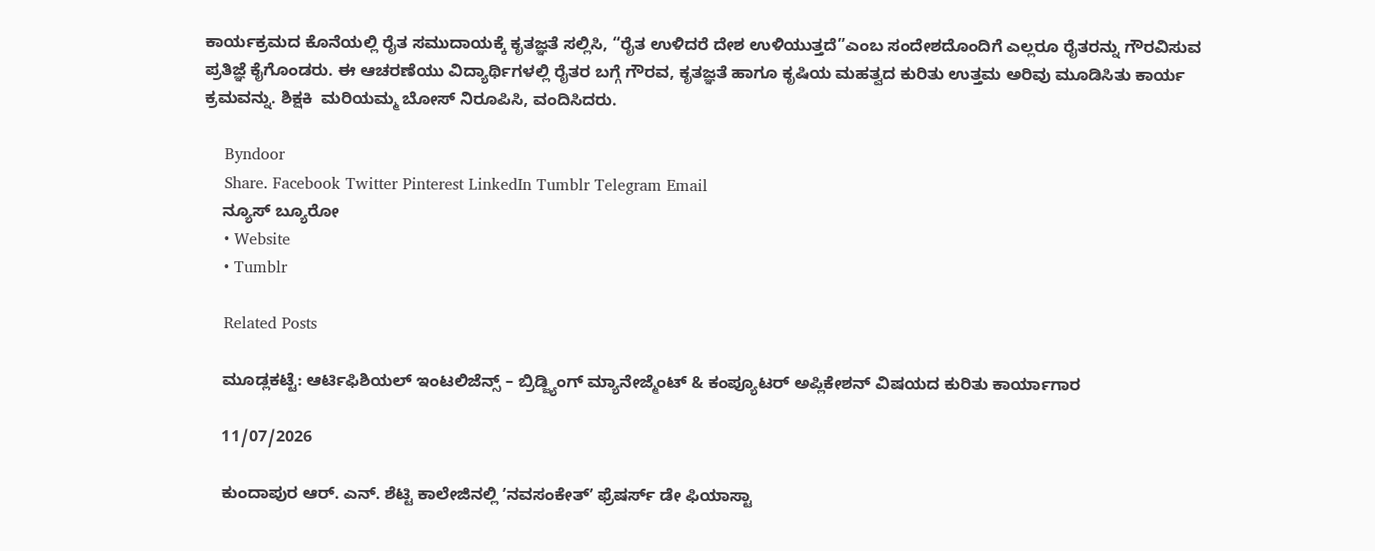ಕಾರ್ಯಕ್ರಮದ ಕೊನೆಯಲ್ಲಿ ರೈತ ಸಮುದಾಯಕ್ಕೆ ಕೃತಜ್ಞತೆ ಸಲ್ಲಿಸಿ, “ರೈತ ಉಳಿದರೆ ದೇಶ ಉಳಿಯುತ್ತದೆ”ಎಂಬ ಸಂದೇಶದೊಂದಿಗೆ ಎಲ್ಲರೂ ರೈತರನ್ನು ಗೌರವಿಸುವ ಪ್ರತಿಜ್ಞೆ ಕೈಗೊಂಡರು. ಈ ಆಚರಣೆಯು ವಿದ್ಯಾರ್ಥಿಗಳಲ್ಲಿ ರೈತರ ಬಗ್ಗೆ ಗೌರವ, ಕೃತಜ್ಞತೆ ಹಾಗೂ ಕೃಷಿಯ ಮಹತ್ವದ ಕುರಿತು ಉತ್ತಮ ಅರಿವು ಮೂಡಿಸಿತು ಕಾರ್ಯ ಕ್ರಮವನ್ನು. ಶಿಕ್ಷಕಿ  ಮರಿಯಮ್ಮ ಬೋಸ್ ನಿರೂಪಿಸಿ, ವಂದಿಸಿದರು.

    Byndoor
    Share. Facebook Twitter Pinterest LinkedIn Tumblr Telegram Email
    ನ್ಯೂಸ್ ಬ್ಯೂರೋ
    • Website
    • Tumblr

    Related Posts

    ಮೂಡ್ಲಕಟ್ಟೆ: ಆರ್ಟಿಫಿಶಿಯಲ್ ಇಂಟಲಿಜೆನ್ಸ್ – ಬ್ರಿಡ್ಜ್ಯಿಂಗ್‌ ಮ್ಯಾನೇಜ್ಮೆಂಟ್ & ಕಂಪ್ಯೂಟರ್‌ ಅಪ್ಲಿಕೇಶನ್‌ ವಿಷಯದ ಕುರಿತು ಕಾರ್ಯಾಗಾರ

    11/07/2026

    ಕುಂದಾಪುರ ಆರ್. ಎನ್. ಶೆಟ್ಟಿ ಕಾಲೇಜಿನಲ್ಲಿ ʼನವಸಂಕೇತ್‌ʼ ಫ್ರೆಷರ್ಸ್‌ ಡೇ ಫಿಯಾಸ್ಟಾ‌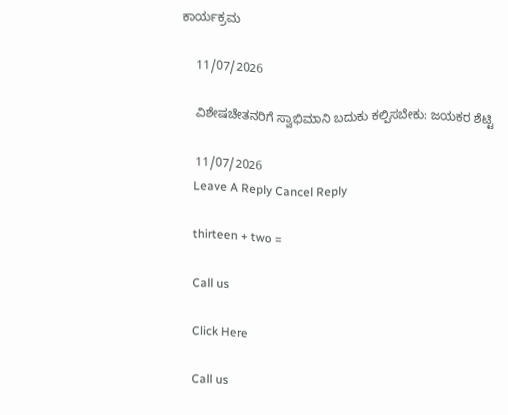ಕಾರ್ಯಕ್ರಮ

    11/07/2026

    ವಿಶೇಷಚೇತನರಿಗೆ ಸ್ವಾಭಿಮಾನಿ ಬದುಕು ಕಲ್ಪಿಸಬೇಕು: ಜಯಕರ ಶೆಟ್ಟಿ

    11/07/2026
    Leave A Reply Cancel Reply

    thirteen + two =

    Call us

    Click Here

    Call us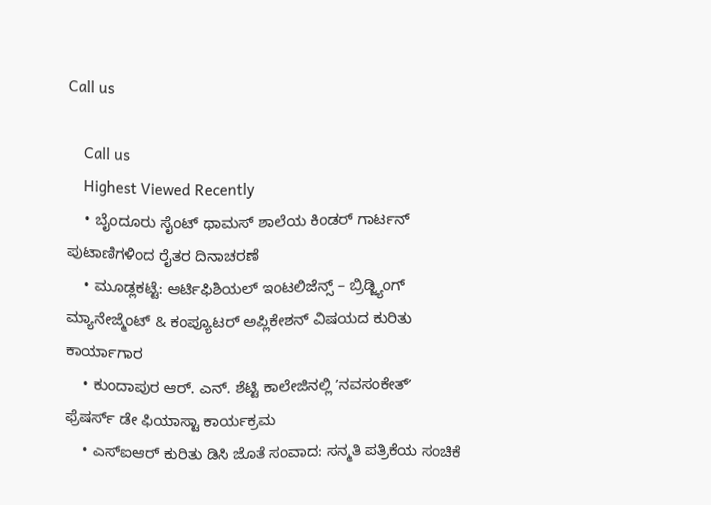Call us

    Call us
    Highest Viewed Recently
    • ಬೈಂದೂರು ಸೈಂಟ್ ಥಾಮಸ್ ಶಾಲೆಯ ಕಿಂಡರ್ ಗಾರ್ಟನ್‌ ಪುಟಾಣಿಗಳಿಂದ ರೈತರ ದಿನಾಚರಣೆ
    • ಮೂಡ್ಲಕಟ್ಟೆ: ಆರ್ಟಿಫಿಶಿಯಲ್ ಇಂಟಲಿಜೆನ್ಸ್ – ಬ್ರಿಡ್ಜ್ಯಿಂಗ್‌ ಮ್ಯಾನೇಜ್ಮೆಂಟ್ & ಕಂಪ್ಯೂಟರ್‌ ಅಪ್ಲಿಕೇಶನ್‌ ವಿಷಯದ ಕುರಿತು ಕಾರ್ಯಾಗಾರ
    • ಕುಂದಾಪುರ ಆರ್. ಎನ್. ಶೆಟ್ಟಿ ಕಾಲೇಜಿನಲ್ಲಿ ʼನವಸಂಕೇತ್‌ʼ ಫ್ರೆಷರ್ಸ್‌ ಡೇ ಫಿಯಾಸ್ಟಾ‌ ಕಾರ್ಯಕ್ರಮ
    • ಎಸ್‌ಐಆರ್ ಕುರಿತು ಡಿಸಿ ಜೊತೆ ಸಂವಾದ: ಸನ್ಮತಿ ಪತ್ರಿಕೆಯ ಸಂಚಿಕೆ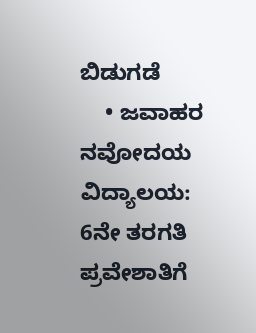ಬಿಡುಗಡೆ
    • ಜವಾಹರ ನವೋದಯ ವಿದ್ಯಾಲಯ: 6ನೇ ತರಗತಿ ಪ್ರವೇಶಾತಿಗೆ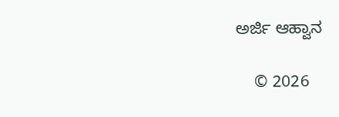ಅರ್ಜಿ ಆಹ್ವಾನ

    © 2026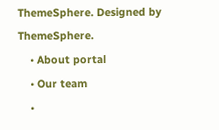ThemeSphere. Designed by ThemeSphere.
    • About portal
    • Our team
    •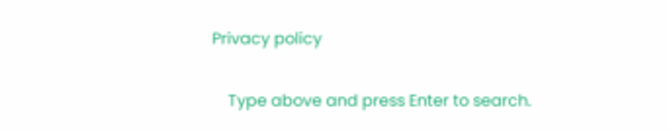Privacy policy

    Type above and press Enter to search.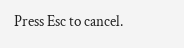Press Esc to cancel.